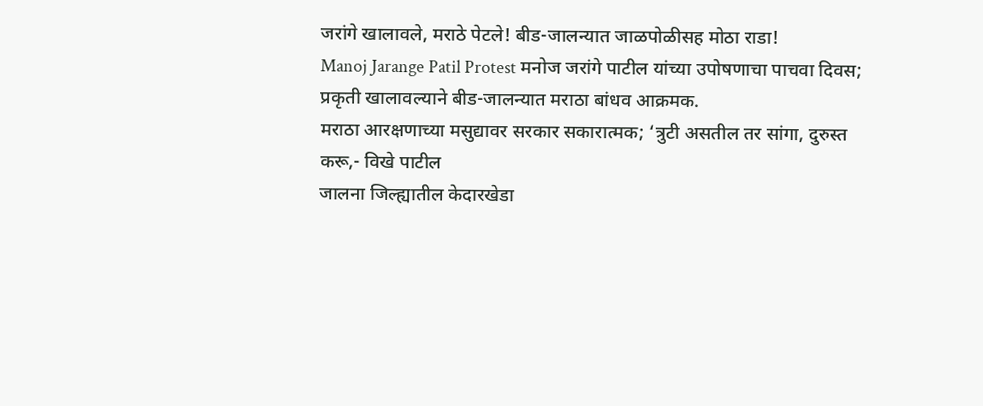जरांगे खालावले, मराठे पेटले! बीड-जालन्यात जाळपोळीसह मोठा राडा!
Manoj Jarange Patil Protest मनोज जरांगे पाटील यांच्या उपोषणाचा पाचवा दिवस; प्रकृती खालावल्याने बीड-जालन्यात मराठा बांधव आक्रमक.
मराठा आरक्षणाच्या मसुद्यावर सरकार सकारात्मक; ‘त्रुटी असतील तर सांगा, दुरुस्त करू,- विखे पाटील
जालना जिल्ह्यातील केदारखेडा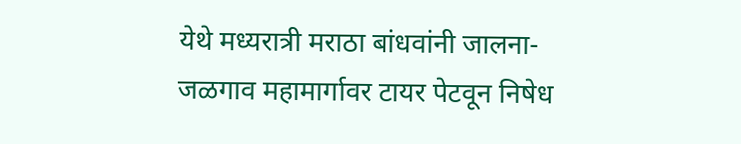येथे मध्यरात्री मराठा बांधवांनी जालना-जळगाव महामार्गावर टायर पेटवून निषेध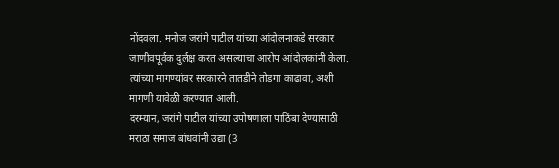नोंदवला. मनोज जरांगे पाटील यांच्या आंदोलनाकडे सरकार जाणीवपूर्वक दुर्लक्ष करत असल्याचा आरोप आंदोलकांनी केला. त्यांच्या मागण्यांवर सरकारने तातडीने तोडगा काढावा, अशी मागणी यावेळी करण्यात आली.
दरम्यान, जरांगे पाटील यांच्या उपोषणाला पाठिंबा देण्यासाठी मराठा समाज बांधवांनी उद्या (3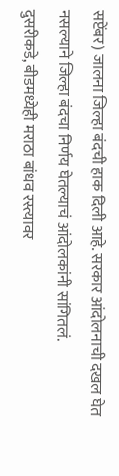सप्टेंबर) जालना जिल्हा बंदची हाक दिली आहे. सरकार आंदोलनाची दखल घेत नसल्याने जिल्हा बंदचा निर्णय घेतल्याचं आंदोलकांनी सांगितलं.
दुसरीकडे, बीडमध्येही मराठा बांधव रस्त्यावर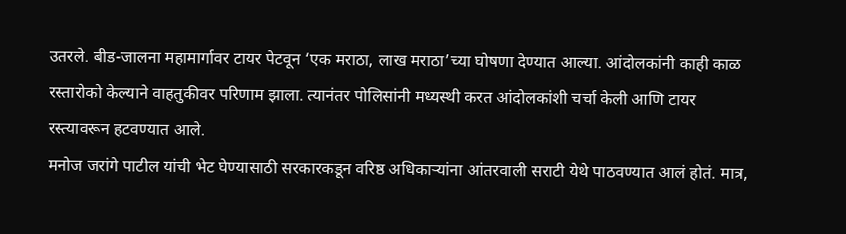उतरले. बीड-जालना महामार्गावर टायर पेटवून ‘एक मराठा, लाख मराठा’च्या घोषणा देण्यात आल्या. आंदोलकांनी काही काळ रस्तारोको केल्याने वाहतुकीवर परिणाम झाला. त्यानंतर पोलिसांनी मध्यस्थी करत आंदोलकांशी चर्चा केली आणि टायर रस्त्यावरून हटवण्यात आले.
मनोज जरांगे पाटील यांची भेट घेण्यासाठी सरकारकडून वरिष्ठ अधिकाऱ्यांना आंतरवाली सराटी येथे पाठवण्यात आलं होतं. मात्र,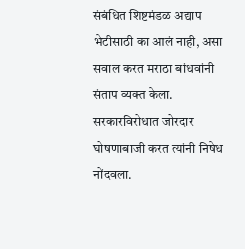संबंधित शिष्टमंडळ अद्याप भेटीसाठी का आलं नाही, असा सवाल करत मराठा बांधवांनी संताप व्यक्त केला. सरकारविरोधात जोरदार घोषणाबाजी करत त्यांनी निषेध नोंदवला.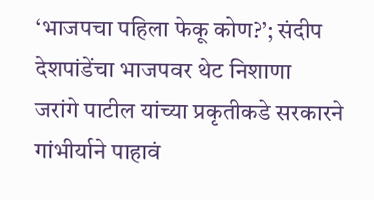‘भाजपचा पहिला फेकू कोण?’; संदीप देशपांडेंचा भाजपवर थेट निशाणा
जरांगे पाटील यांच्या प्रकृतीकडे सरकारने गांभीर्याने पाहावं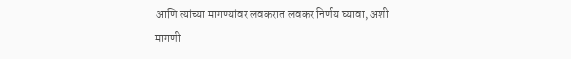आणि त्यांच्या मागण्यांवर लवकरात लवकर निर्णय घ्यावा, अशी मागणी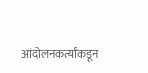आंदोलनकर्त्यांकडून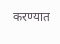करण्यात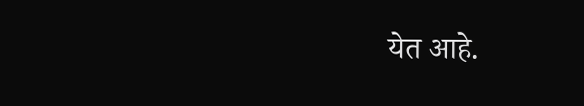येत आहे.